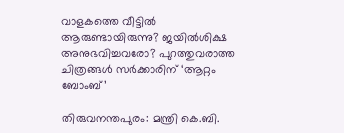വാളകത്തെ വീട്ടില്‍ ആരുണ്ടായിരുന്നു? ജയില്‍ശിക്ഷ അനുഭവിച്ചവരോ? പുറത്തുവരാത്ത ചിത്രങ്ങള്‍ സര്‍ക്കാരിന് ‘ആറ്റം ബോംബ്’

തിരുവനന്തപുരം: മന്ത്രി കെ.ബി.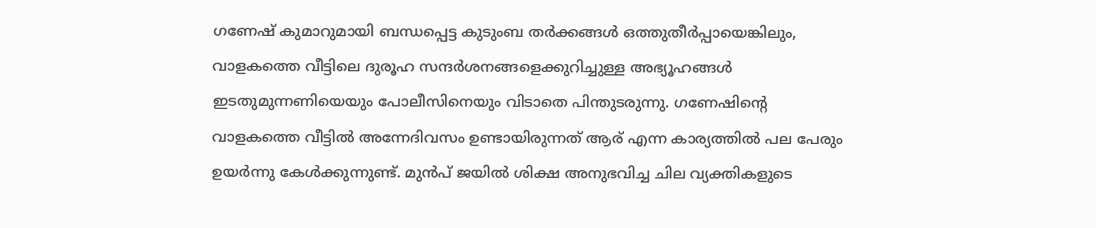ഗണേഷ് കുമാറുമായി ബന്ധപ്പെട്ട കുടുംബ തര്‍ക്കങ്ങള്‍ ഒത്തുതീര്‍പ്പായെങ്കിലും, വാളകത്തെ വീട്ടിലെ ദുരൂഹ സന്ദര്‍ശനങ്ങളെക്കുറിച്ചുള്ള അഭ്യൂഹങ്ങള്‍ ഇടതുമുന്നണിയെയും പോലീസിനെയും വിടാതെ പിന്തുടരുന്നു. ഗണേഷിന്റെ വാളകത്തെ വീട്ടില്‍ അന്നേദിവസം ഉണ്ടായിരുന്നത് ആര് എന്ന കാര്യത്തില്‍ പല പേരും ഉയര്‍ന്നു കേള്‍ക്കുന്നുണ്ട്. മുന്‍പ് ജയില്‍ ശിക്ഷ അനുഭവിച്ച ചില വ്യക്തികളുടെ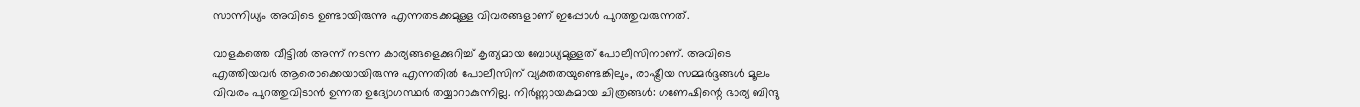സാന്നിധ്യം അവിടെ ഉണ്ടായിരുന്നു എന്നതടക്കമുള്ള വിവരങ്ങളാണ് ഇപ്പോള്‍ പുറത്തുവരുന്നത്.

വാളകത്തെ വീട്ടില്‍ അന്ന് നടന്ന കാര്യങ്ങളെക്കുറിച്ച് കൃത്യമായ ബോധ്യമുള്ളത് പോലീസിനാണ്. അവിടെ എത്തിയവര്‍ ആരൊക്കെയായിരുന്നു എന്നതില്‍ പോലീസിന് വ്യക്തതയുണ്ടെങ്കിലും, രാഷ്ട്രീയ സമ്മര്‍ദ്ദങ്ങള്‍ മൂലം വിവരം പുറത്തുവിടാന്‍ ഉന്നത ഉദ്യോഗസ്ഥര്‍ തയ്യാറാകുന്നില്ല. നിര്‍ണ്ണായകമായ ചിത്രങ്ങള്‍: ഗണേഷിന്റെ ഭാര്യ ബിന്ദു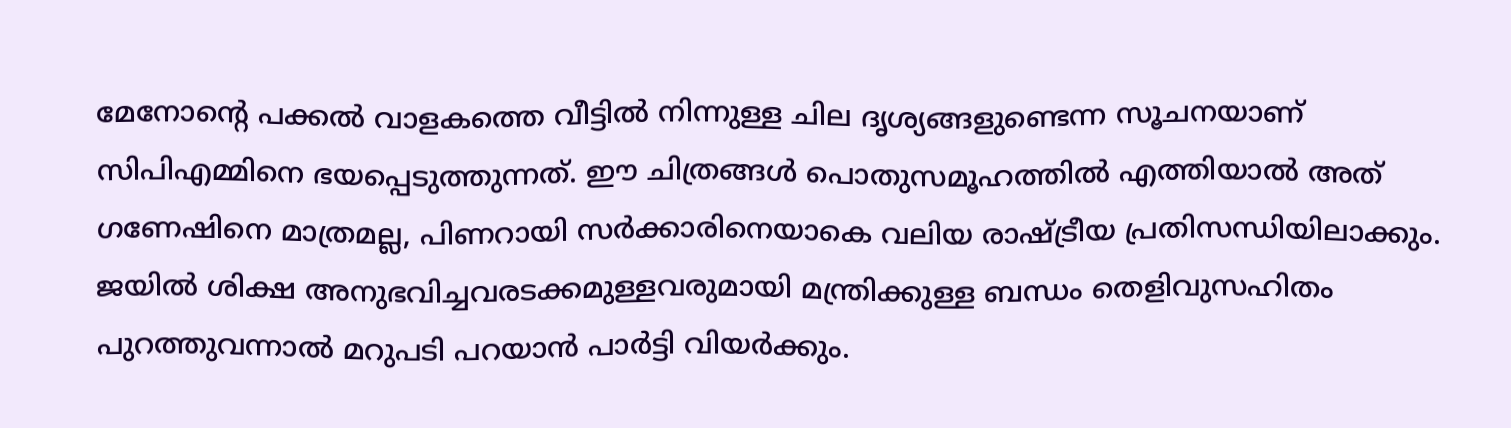മേനോന്റെ പക്കല്‍ വാളകത്തെ വീട്ടില്‍ നിന്നുള്ള ചില ദൃശ്യങ്ങളുണ്ടെന്ന സൂചനയാണ് സിപിഎമ്മിനെ ഭയപ്പെടുത്തുന്നത്. ഈ ചിത്രങ്ങള്‍ പൊതുസമൂഹത്തില്‍ എത്തിയാല്‍ അത് ഗണേഷിനെ മാത്രമല്ല, പിണറായി സര്‍ക്കാരിനെയാകെ വലിയ രാഷ്ട്രീയ പ്രതിസന്ധിയിലാക്കും. ജയില്‍ ശിക്ഷ അനുഭവിച്ചവരടക്കമുള്ളവരുമായി മന്ത്രിക്കുള്ള ബന്ധം തെളിവുസഹിതം പുറത്തുവന്നാല്‍ മറുപടി പറയാന്‍ പാര്‍ട്ടി വിയര്‍ക്കും.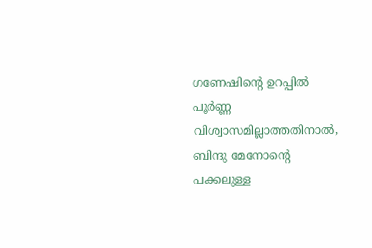ഗണേഷിന്റെ ഉറപ്പില്‍ പൂര്‍ണ്ണ വിശ്വാസമില്ലാത്തതിനാല്‍, ബിന്ദു മേനോന്റെ പക്കലുള്ള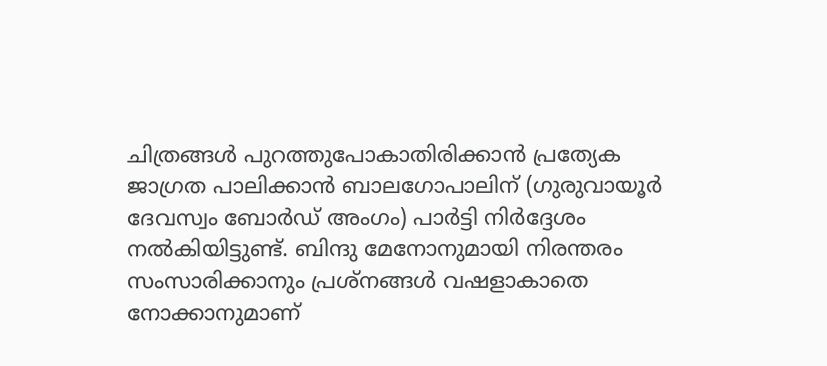ചിത്രങ്ങള്‍ പുറത്തുപോകാതിരിക്കാന്‍ പ്രത്യേക ജാഗ്രത പാലിക്കാന്‍ ബാലഗോപാലിന് (ഗുരുവായൂര്‍ ദേവസ്വം ബോര്‍ഡ് അംഗം) പാര്‍ട്ടി നിര്‍ദ്ദേശം നല്‍കിയിട്ടുണ്ട്. ബിന്ദു മേനോനുമായി നിരന്തരം സംസാരിക്കാനും പ്രശ്നങ്ങള്‍ വഷളാകാതെ നോക്കാനുമാണ്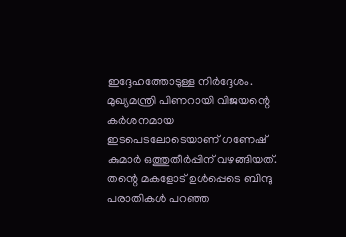ഇദ്ദേഹത്തോടുള്ള നിര്‍ദ്ദേശം. മുഖ്യമന്ത്രി പിണറായി വിജയന്റെ കര്‍ശനമായ ഇടപെടലോടെയാണ് ഗണേഷ് കുമാര്‍ ഒത്തുതീര്‍പ്പിന് വഴങ്ങിയത്. തന്റെ മകളോട് ഉള്‍പ്പെടെ ബിന്ദു പരാതികള്‍ പറഞ്ഞ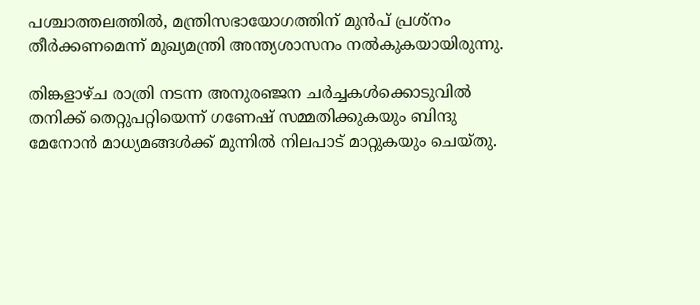പശ്ചാത്തലത്തില്‍, മന്ത്രിസഭായോഗത്തിന് മുന്‍പ് പ്രശ്നം തീര്‍ക്കണമെന്ന് മുഖ്യമന്ത്രി അന്ത്യശാസനം നല്‍കുകയായിരുന്നു.

തിങ്കളാഴ്ച രാത്രി നടന്ന അനുരഞ്ജന ചര്‍ച്ചകള്‍ക്കൊടുവില്‍ തനിക്ക് തെറ്റുപറ്റിയെന്ന് ഗണേഷ് സമ്മതിക്കുകയും ബിന്ദു മേനോന്‍ മാധ്യമങ്ങള്‍ക്ക് മുന്നില്‍ നിലപാട് മാറ്റുകയും ചെയ്തു.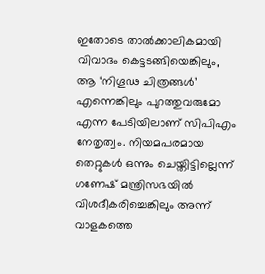ഇതോടെ താല്‍ക്കാലികമായി വിവാദം കെട്ടടങ്ങിയെങ്കിലും, ആ ‘നിഗൂഢ ചിത്രങ്ങള്‍’ എന്നെങ്കിലും പുറത്തുവരുമോ എന്ന പേടിയിലാണ് സിപിഎം നേതൃത്വം. നിയമപരമായ തെറ്റുകള്‍ ഒന്നും ചെയ്തിട്ടില്ലെന്ന് ഗണേഷ് മന്ത്രിസഭയില്‍ വിശദീകരിച്ചെങ്കിലും അന്ന് വാളകത്തെ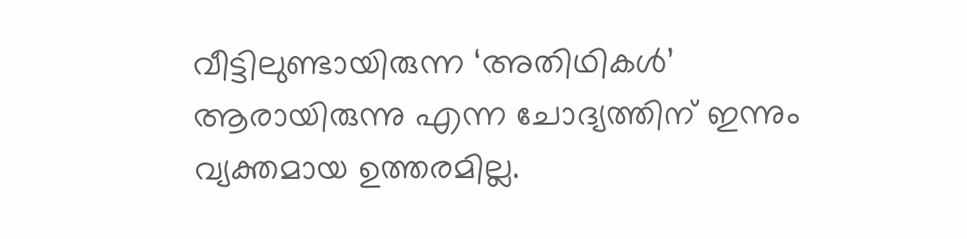വീട്ടിലുണ്ടായിരുന്ന ‘അതിഥികള്‍’ ആരായിരുന്നു എന്ന ചോദ്യത്തിന് ഇന്നും വ്യക്തമായ ഉത്തരമില്ല.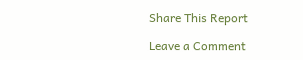Share This Report

Leave a Comment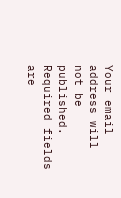Your email address will not be published. Required fields are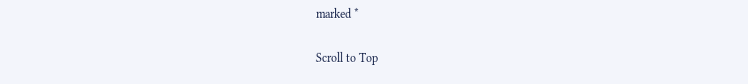marked *

Scroll to Top